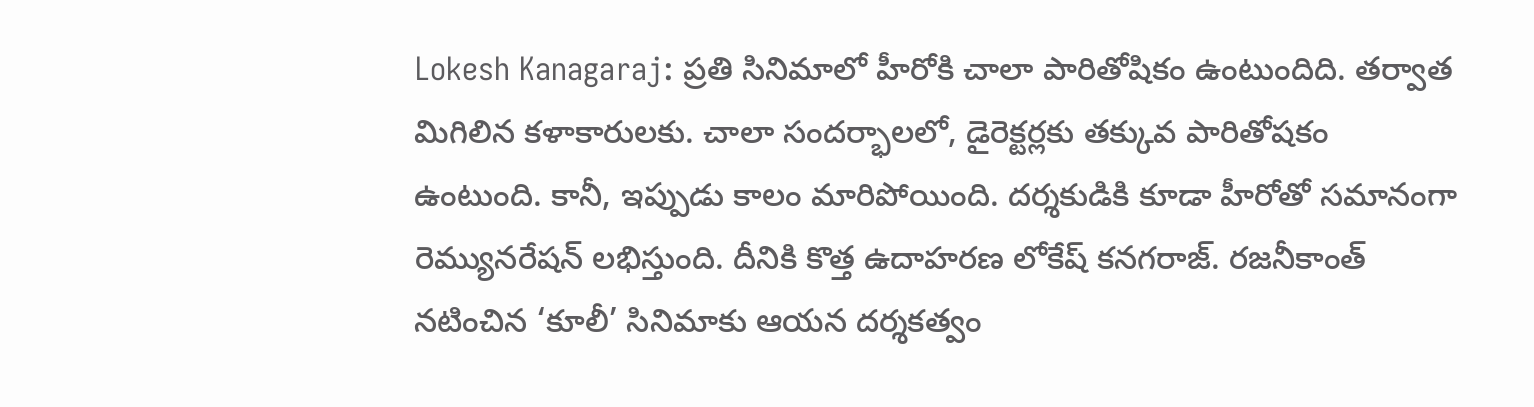Lokesh Kanagaraj: ప్రతి సినిమాలో హీరోకి చాలా పారితోషికం ఉంటుందిది. తర్వాత మిగిలిన కళాకారులకు. చాలా సందర్భాలలో, డైరెక్టర్లకు తక్కువ పారితోషకం ఉంటుంది. కానీ, ఇప్పుడు కాలం మారిపోయింది. దర్శకుడికి కూడా హీరోతో సమానంగా రెమ్యునరేషన్ లభిస్తుంది. దీనికి కొత్త ఉదాహరణ లోకేష్ కనగరాజ్. రజనీకాంత్ నటించిన ‘కూలీ’ సినిమాకు ఆయన దర్శకత్వం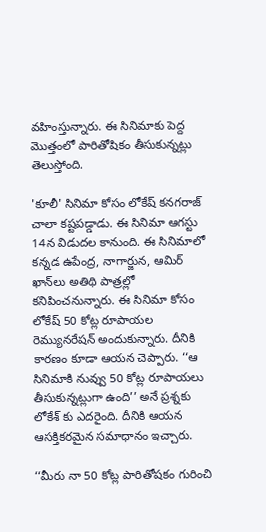వహింస్తున్నారు. ఈ సినిమాకు పెద్ద మొత్తంలో పారితోషికం తీసుకున్నట్లు తెలుస్తోంది.

'కూలీ' సినిమా కోసం లోకేష్ కనగరాజ్ చాలా కష్టపడ్డాడు. ఈ సినిమా ఆగస్టు 14న విడుదల కానుంది. ఈ సినిమాలో కన్నడ ఉపేంద్ర, నాగార్జున, ఆమిర్ ఖాన్‌లు అతిథి పాత్రల్లో కనిపించనున్నారు. ఈ సినిమా కోసం లోకేష్ 50 కోట్ల రూపాయల రెమ్యునరేషన్ అందుకున్నారు. దీనికి కారణం కూడా ఆయన చెప్పారు. ‘‘ఆ సినిమాకి నువ్వు 50 కోట్ల రూపాయలు తీసుకున్నట్లుగా ఉంది’’ అనే ప్రశ్నకు లోకేశ్ కు ఎదరైంది. దీనికి ఆయన ఆసక్తికరమైన సమాధానం ఇచ్చారు.

‘‘మీరు నా 50 కోట్ల పారితోషకం గురించి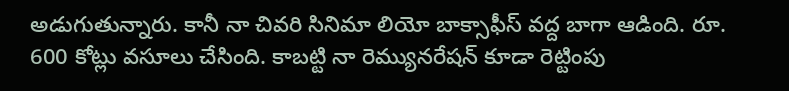అడుగుతున్నారు. కానీ నా చివరి సినిమా లియో బాక్సాఫీస్ వద్ద బాగా ఆడింది. రూ. 600 కోట్లు వసూలు చేసింది. కాబట్టి నా రెమ్యునరేషన్ కూడా రెట్టింపు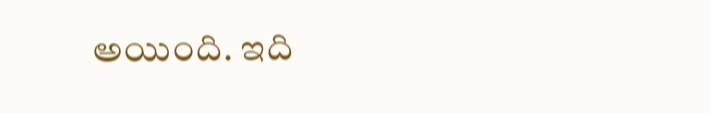అయింది. ఇది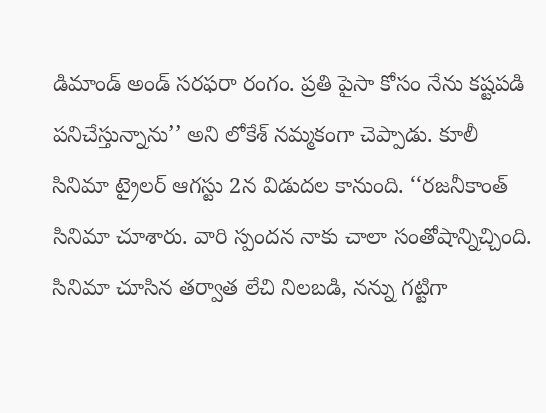డిమాండ్ అండ్ సరఫరా రంగం. ప్రతి పైసా కోసం నేను కష్టపడి పనిచేస్తున్నాను’’ అని లోకేశ్ నమ్మకంగా చెప్పాడు. కూలీ సినిమా ట్రైలర్ ఆగస్టు 2న విడుదల కానుంది. ‘‘రజనీకాంత్ సినిమా చూశారు. వారి స్పందన నాకు చాలా సంతోషాన్నిచ్చింది. సినిమా చూసిన తర్వాత లేచి నిలబడి, నన్ను గట్టిగా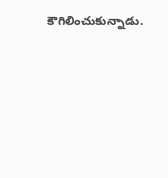కౌగిలించుకున్నాడు.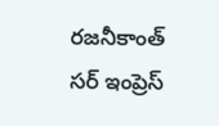రజనీకాంత్ సర్ ఇంప్రెస్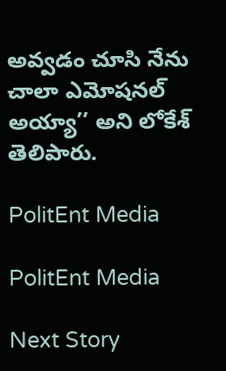అవ్వడం చూసి నేను చాలా ఎమోషనల్ అయ్యా’’ అని లోకేశ్ తెలిపారు.

PolitEnt Media

PolitEnt Media

Next Story